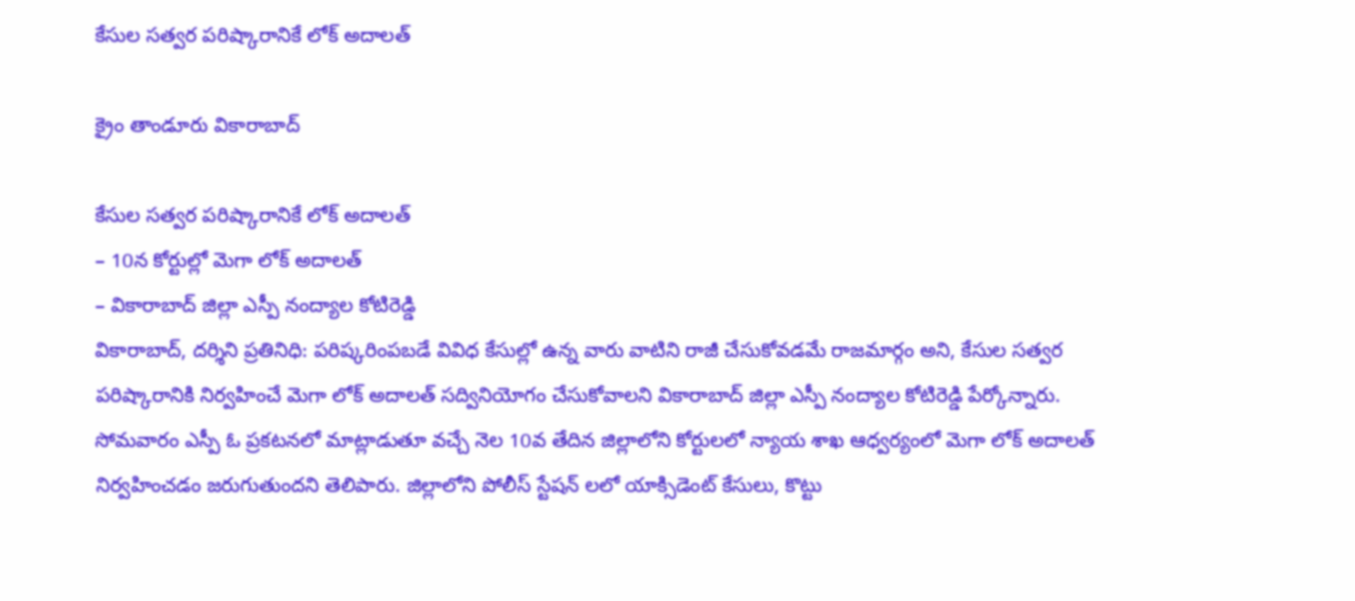కేసుల సత్వర పరిష్కారానికే లోక్‌ అదాలత్‌

క్రైం తాండూరు వికారాబాద్

కేసుల సత్వర పరిష్కారానికే లోక్‌ అదాలత్‌
– 10న కోర్టుల్లో మెగా లోక్‌ అదాలత్‌
– వికారాబాద్‌ జిల్లా ఎస్పీ నంద్యాల కోటిరెడ్డి
వికారాబాద్, దర్శిని ప్రతినిధి: పరిష్కరింపబడే వివిధ కేసుల్లో ఉన్న వారు వాటిని రాజీ చేసుకోవడమే రాజమార్గం అని, కేసుల సత్వర పరిష్కారానికి నిర్వహించే మెగా లోక్‌ అదాలత్ సద్వినియోగం చేసుకోవాలని వికారాబాద్‌ జిల్లా ఎస్పీ నంద్యాల కోటిరెడ్డి పేర్కోన్నారు. సోమవారం ఎస్పీ ఓ ప్రకటనలో మాట్లాడుతూ వచ్చే నెల 10వ తేదిన జిల్లాలోని కోర్టులలో న్యాయ శాఖ ఆధ్వర్యంలో మెగా లోక్ అదాలత్ నిర్వహించడం జరుగుతుందని తెలిపారు. జిల్లాలోని పోలీస్ స్టేషన్ లలో యాక్సిడెంట్ కేసులు, కొట్టు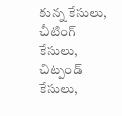కున్న కేసులు, చీటింగ్ కేసులు, చిట్పండ్ కేసులు,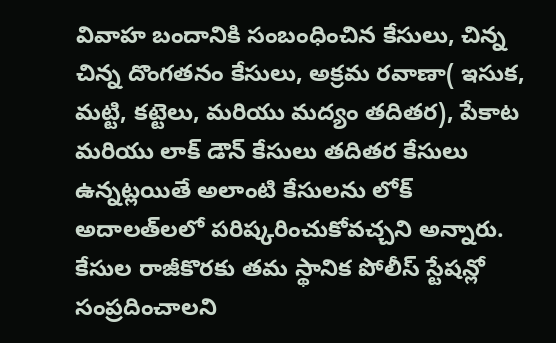వివాహ బందానికి సంబంధించిన కేసులు, చిన్న చిన్న దొంగతనం కేసులు, అక్రమ రవాణా( ఇసుక, మట్టి, కట్టెలు, మరియు మద్యం తదితర), పేకాట మరియు లాక్ డౌన్ కేసులు తదితర కేసులు ఉన్నట్లయితే అలాంటి కేసులను లోక్‌ అదాలత్‌లలో పరిష్కరించుకోవచ్చని అన్నారు. కేసుల రాజీకొరకు తమ స్థానిక పోలీస్ స్టేషన్లో సంప్రదించాలని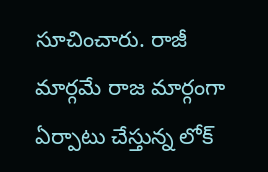సూచించారు. రాజీ మార్గమే రాజ మార్గంగా ఏర్పాటు చేస్తున్న లోక్‌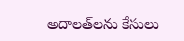అదాలత్‌లను కేసులు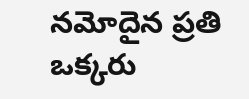నమోదైన ప్రతి ఒక్కరు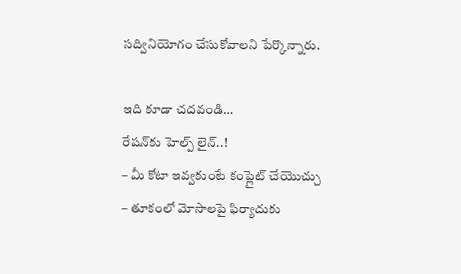సద్వినియోగం చేసుకోవాలని పేర్కొన్నారు.

ఇది కూడా చదవండి…
రేషన్‌కు హెల్ప్‌ లైన్..!
– మీ కోటా ఇవ్వకుంటే కంప్లైట్ చేయొచ్చు
– తూకంలో మోసాలపై ఫిర్యాదుకు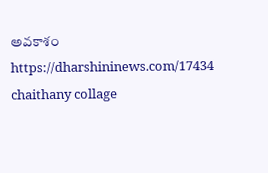అవకాశం
https://dharshininews.com/17434
chaithany collage